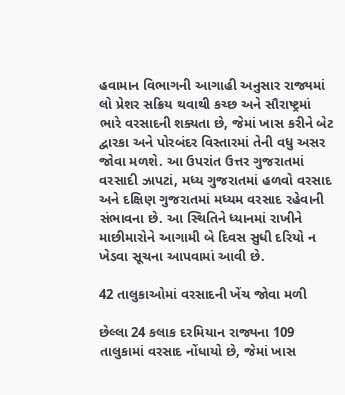હવામાન વિભાગની આગાહી અનુસાર રાજ્યમાં લો પ્રેશર સક્રિય થવાથી કચ્છ અને સૌરાષ્ટ્રમાં ભારે વરસાદની શક્યતા છે, જેમાં ખાસ કરીને બેટ દ્વારકા અને પોરબંદર વિસ્તારમાં તેની વધુ અસર જોવા મળશે. આ ઉપરાંત ઉત્તર ગુજરાતમાં વરસાદી ઝાપટાં, મધ્ય ગુજરાતમાં હળવો વરસાદ અને દક્ષિણ ગુજરાતમાં મધ્યમ વરસાદ રહેવાની સંભાવના છે. આ સ્થિતિને ધ્યાનમાં રાખીને માછીમારોને આગામી બે દિવસ સુધી દરિયો ન ખેડવા સૂચના આપવામાં આવી છે.

42 તાલુકાઓમાં વરસાદની ખેંચ જોવા મળી

છેલ્લા 24 કલાક દરમિયાન રાજ્યના 109 તાલુકામાં વરસાદ નોંધાયો છે, જેમાં ખાસ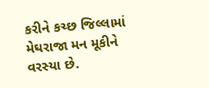કરીને કચ્છ જિલ્લામાં મેઘરાજા મન મૂકીને વરસ્યા છે.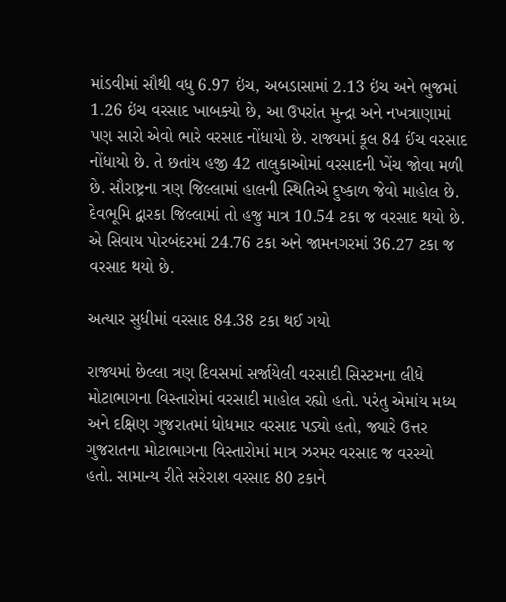માંડવીમાં સૌથી વધુ 6.97 ઇંચ, અબડાસામાં 2.13 ઇંચ અને ભુજમાં 1.26 ઇંચ વરસાદ ખાબક્યો છે, આ ઉપરાંત મુન્દ્રા અને નખત્રાણામાં પણ સારો એવો ભારે વરસાદ નોંધાયો છે. રાજ્યમાં કૂલ 84 ઈંચ વરસાદ નોંધાયો છે. તે છતાંય હજી 42 તાલુકાઓમાં વરસાદની ખેંચ જોવા મળી છે. સૌરાષ્ટ્રના ત્રણ જિલ્લામાં હાલની સ્થિતિએ દુષ્કાળ જેવો માહોલ છે. દેવભૂમિ દ્વારકા જિલ્લામાં તો હજુ માત્ર 10.54 ટકા જ વરસાદ થયો છે. એ સિવાય પોરબંદરમાં 24.76 ટકા અને જામનગરમાં 36.27 ટકા જ વરસાદ થયો છે.

અત્યાર સુધીમાં વરસાદ 84.38 ટકા થઈ ગયો

રાજ્યમાં છેલ્લા ત્રણ દિવસમાં સર્જાયેલી વરસાદી સિસ્ટમના લીધે મોટાભાગના વિસ્તારોમાં વરસાદી માહોલ રહ્યો હતો. પરંતુ એમાંય મધ્ય અને દક્ષિણ ગુજરાતમાં ધોધમાર વરસાદ પડ્યો હતો, જ્યારે ઉત્તર ગુજરાતના મોટાભાગના વિસ્તારોમાં માત્ર ઝરમર વરસાદ જ વરસ્યો હતો. સામાન્ય રીતે સરેરાશ વરસાદ 80 ટકાને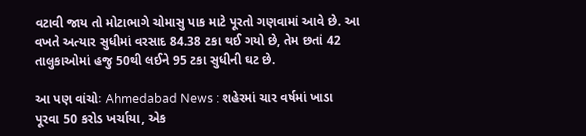વટાવી જાય તો મોટાભાગે ચોમાસુ પાક માટે પૂરતો ગણવામાં આવે છે. આ વખતે અત્યાર સુધીમાં વરસાદ 84.38 ટકા થઈ ગયો છે, તેમ છતાં 42 તાલુકાઓમાં હજુ 50થી લઈને 95 ટકા સુધીની ઘટ છે.

આ પણ વાંચોઃ Ahmedabad News : શહેરમાં ચાર વર્ષમાં ખાડા પૂરવા 50 કરોડ ખર્ચાયા, એક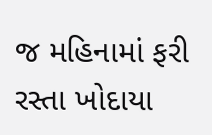જ મહિનામાં ફરી રસ્તા ખોદાયા